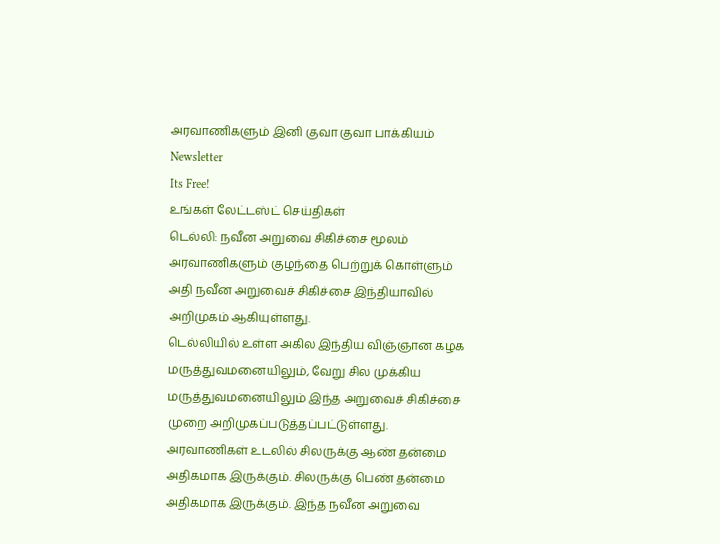அரவாணிகளும் இனி குவா குவா பாக்கியம்
Newsletter
Its Free!
உங்கள் லேட்டஸ்ட் செய்திகள்
டெல்லி: நவீன அறுவை சிகிச்சை மூலம் அரவாணிகளும் குழந்தை பெற்றுக் கொள்ளும் அதி நவீன அறுவைச் சிகிச்சை இந்தியாவில் அறிமுகம் ஆகியுள்ளது.
டெல்லியில் உள்ள அகில இந்திய விஞ்ஞான கழக மருத்துவமனையிலும், வேறு சில முக்கிய மருத்துவமனையிலும் இந்த அறுவைச் சிகிச்சை முறை அறிமுகப்படுத்தப்பட்டுள்ளது.
அரவாணிகள் உடலில் சிலருக்கு ஆண் தன்மை அதிகமாக இருக்கும். சிலருக்கு பெண் தன்மை அதிகமாக இருக்கும். இந்த நவீன அறுவை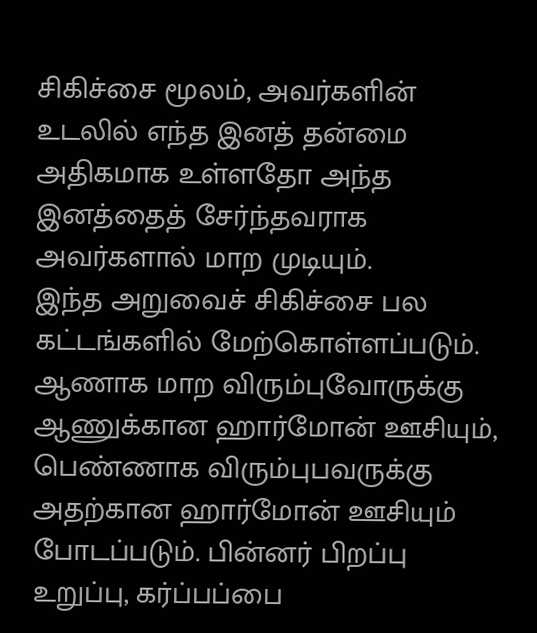சிகிச்சை மூலம், அவர்களின் உடலில் எந்த இனத் தன்மை அதிகமாக உள்ளதோ அந்த இனத்தைத் சேர்ந்தவராக அவர்களால் மாற முடியும்.
இந்த அறுவைச் சிகிச்சை பல கட்டங்களில் மேற்கொள்ளப்படும். ஆணாக மாற விரும்புவோருக்கு ஆணுக்கான ஹார்மோன் ஊசியும், பெண்ணாக விரும்புபவருக்கு அதற்கான ஹார்மோன் ஊசியும் போடப்படும். பின்னர் பிறப்பு உறுப்பு, கர்ப்பப்பை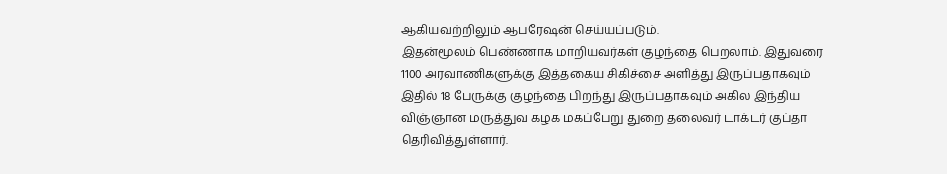ஆகியவற்றிலும் ஆபரேஷன் செய்யப்படும்.
இதன்மூலம் பெண்ணாக மாறியவர்கள் குழந்தை பெறலாம். இதுவரை 1100 அரவாணிகளுக்கு இத்தகைய சிகிச்சை அளித்து இருப்பதாகவும் இதில் 18 பேருக்கு குழந்தை பிறந்து இருப்பதாகவும் அகில இந்திய விஞ்ஞான மருத்துவ கழக மகப்பேறு துறை தலைவர் டாக்டர் குப்தா தெரிவித்துள்ளார்.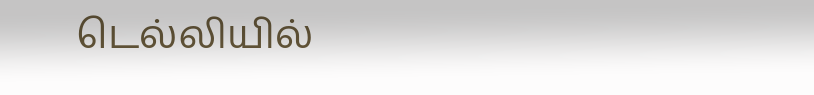டெல்லியில்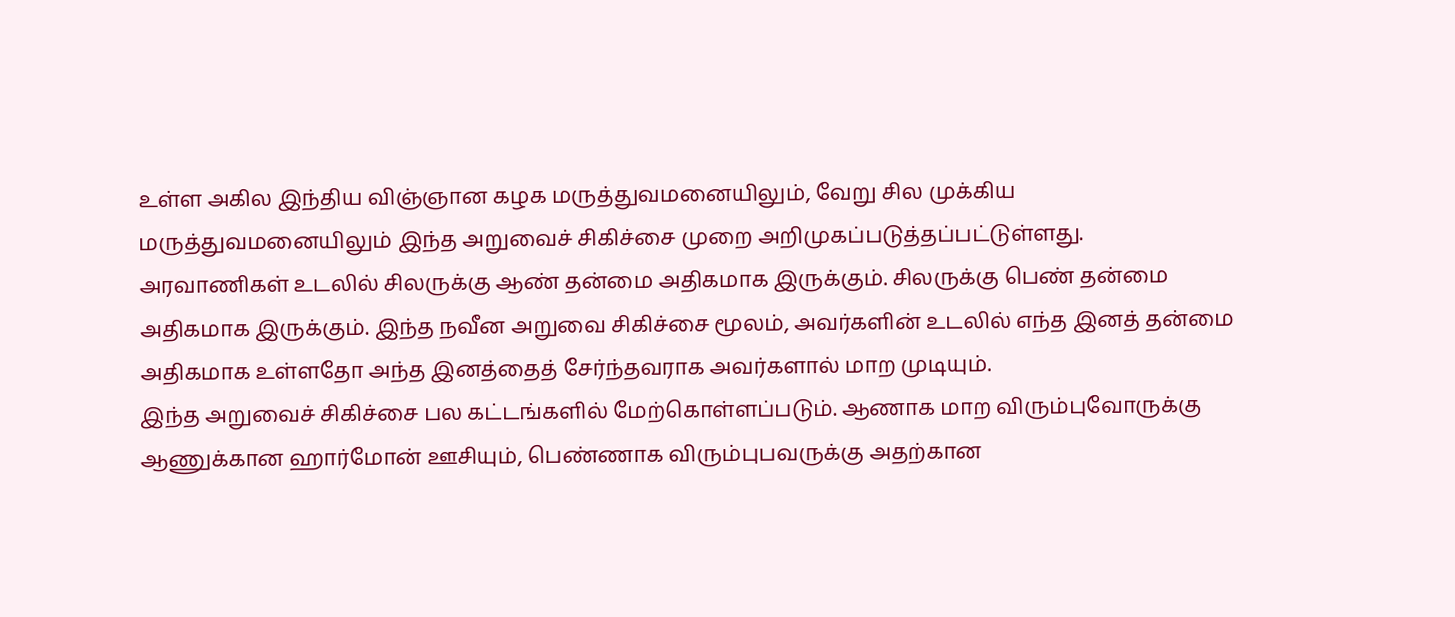உள்ள அகில இந்திய விஞ்ஞான கழக மருத்துவமனையிலும், வேறு சில முக்கிய மருத்துவமனையிலும் இந்த அறுவைச் சிகிச்சை முறை அறிமுகப்படுத்தப்பட்டுள்ளது.
அரவாணிகள் உடலில் சிலருக்கு ஆண் தன்மை அதிகமாக இருக்கும். சிலருக்கு பெண் தன்மை அதிகமாக இருக்கும். இந்த நவீன அறுவை சிகிச்சை மூலம், அவர்களின் உடலில் எந்த இனத் தன்மை அதிகமாக உள்ளதோ அந்த இனத்தைத் சேர்ந்தவராக அவர்களால் மாற முடியும்.
இந்த அறுவைச் சிகிச்சை பல கட்டங்களில் மேற்கொள்ளப்படும். ஆணாக மாற விரும்புவோருக்கு ஆணுக்கான ஹார்மோன் ஊசியும், பெண்ணாக விரும்புபவருக்கு அதற்கான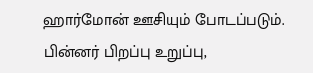ஹார்மோன் ஊசியும் போடப்படும். பின்னர் பிறப்பு உறுப்பு,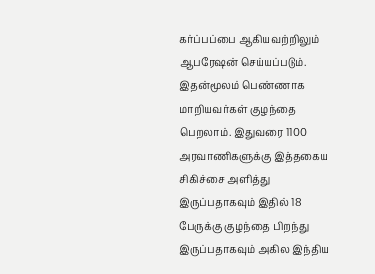கர்ப்பப்பை ஆகியவற்றிலும் ஆபரேஷன் செய்யப்படும்.
இதன்மூலம் பெண்ணாக மாறியவர்கள் குழந்தை பெறலாம். இதுவரை 1100 அரவாணிகளுக்கு இத்தகைய சிகிச்சை அளித்து இருப்பதாகவும் இதில் 18 பேருக்கு குழந்தை பிறந்து இருப்பதாகவும் அகில இந்திய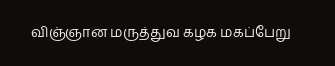விஞ்ஞான மருத்துவ கழக மகப்பேறு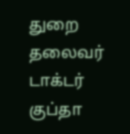துறை தலைவர் டாக்டர் குப்தா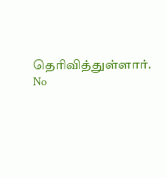தெரிவித்துள்ளார்.
No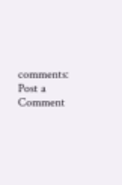comments:
Post a Comment